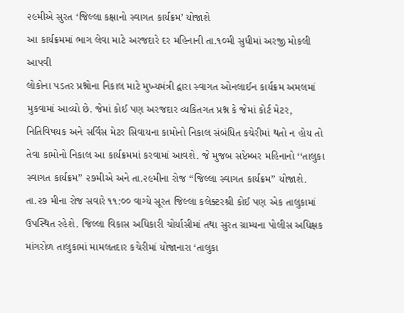૨૯મીએ સુરત ‘જિલ્લા કક્ષાનો સ્વાગત કાર્યક્રમ’ યોજાશે
આ કાર્યક્રમમાં ભાગ લેવા માટે અરજદારે દર મહિનાની તા.૧૦મી સુધીમાં અરજી મોકલી આપવી
લોકોના પડતર પ્રશ્નોના નિકાલ માટે મુખ્યમંત્રી દ્વારા સ્વાગત ઓનલાઈન કાર્યક્રમ અમલમાં મુકવામાં આવ્યો છે. જેમાં કોઈ પણ અરજદાર વ્યકિતગત પ્રશ્ન કે જેમાં કોર્ટ મેટર, નિતિવિષયક અને સર્વિસ મેટર સિવાયના કામોનો નિકાલ સંબંધિત કચેરીમાં થતો ન હોય તો તેવા કામોનો નિકાલ આ કાર્યક્રમમાં કરવામાં આવશે. જે મુજબ સપ્ટેમ્બર મહિનાનો ‘‘તાલુકા સ્વાગત કાર્યક્રમ’’ ૨૭મીએ અને તા.૨૯મીના રોજ ‘‘જિલ્લા સ્વાગત કાર્યક્રમ’’ યોજાશે. તા.૨૭ મીના રોજ સવારે ૧૧:૦૦ વાગ્યે સૂરત જિલ્લા કલેક્ટરશ્રી કોઈ પણ એક તાલુકામાં ઉપસ્થિત રહેશે. જિલ્લા વિકાસ અધિકારી ચોર્યાસીમાં તથા સુરત ગ્રામ્યના પોલીસ અધિક્ષક માંગરોળ તાલુકામાં મામલતદાર કચેરીમાં યોજાનારા ‘તાલુકા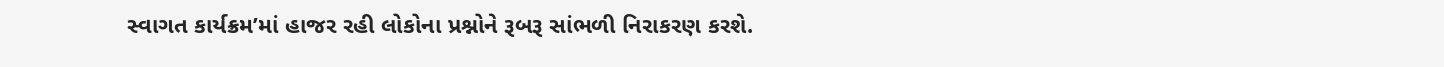સ્વાગત કાર્યક્રમ’માં હાજર રહી લોકોના પ્રશ્નોને રૂબરૂ સાંભળી નિરાકરણ કરશે.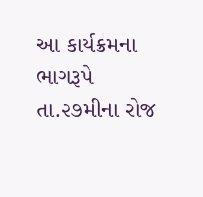આ કાર્યક્રમના ભાગરૂપે તા.૨૭મીના રોજ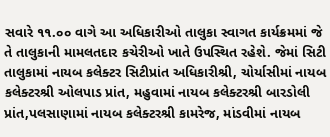સવારે ૧૧.૦૦ વાગે આ અધિકારીઓ તાલુકા સ્વાગત કાર્યક્રમમાં જે તે તાલુકાની મામલતદાર કચેરીઓ ખાતે ઉપસ્થિત રહેશે. જેમાં સિટી તાલુકામાં નાયબ કલેક્ટર સિટીપ્રાંત અધિકારીશ્રી, ચોર્યાસીમાં નાયબ કલેક્ટરશ્રી ઓલપાડ પ્રાંત, મહુવામાં નાયબ કલેક્ટરશ્રી બારડોલી પ્રાંત,પલસાણામાં નાયબ કલેક્ટરશ્રી કામરેજ, માંડવીમાં નાયબ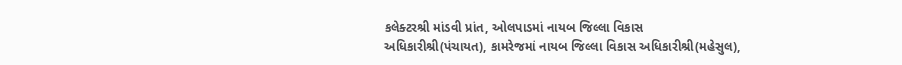કલેક્ટરશ્રી માંડવી પ્રાંત, ઓલપાડમાં નાયબ જિલ્લા વિકાસ અધિકારીશ્રી(પંચાયત), કામરેજમાં નાયબ જિલ્લા વિકાસ અધિકારીશ્રી(મહેસુલ),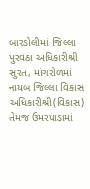બારડોલીમાં જિલ્લા પુરવઠા અધિકારીશ્રી સુરત, માંગરોળમાં નાયબ જિલ્લા વિકાસ અધિકારીશ્રી(વિકાસ) તેમજ ઉમરપાડામાં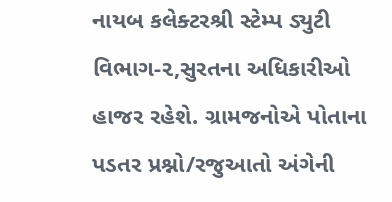નાયબ કલેક્ટરશ્રી સ્ટેમ્પ ડ્યુટી વિભાગ-૨,સુરતના અધિકારીઓ હાજર રહેશે. ગ્રામજનોએ પોતાના પડતર પ્રશ્નો/રજુઆતો અંગેની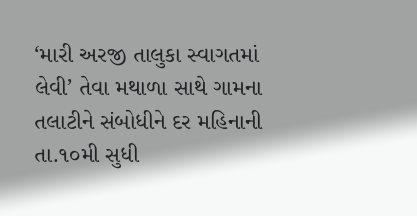‘મારી અરજી તાલુકા સ્વાગતમાં લેવી’ તેવા મથાળા સાથે ગામના તલાટીને સંબોધીને દર મહિનાની તા.૧૦મી સુધી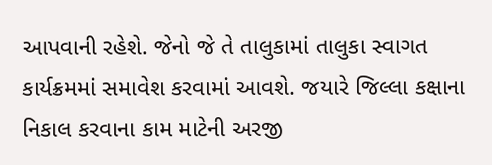આપવાની રહેશે. જેનો જે તે તાલુકામાં તાલુકા સ્વાગત કાર્યક્રમમાં સમાવેશ કરવામાં આવશે. જયારે જિલ્લા કક્ષાના નિકાલ કરવાના કામ માટેની અરજી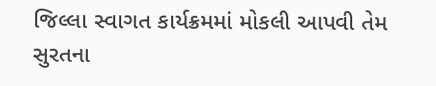જિલ્લા સ્વાગત કાર્યક્રમમાં મોકલી આપવી તેમ સુરતના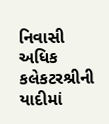નિવાસી અધિક કલેકટરશ્રીની યાદીમાં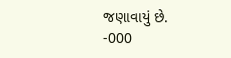જણાવાયું છે.
-000